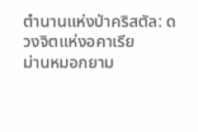ตำนานแห่งป่าคริสตัล: ดวงจิตแห่งอคาเรีย
ม่านหมอกยาม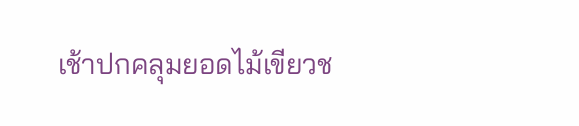เช้าปกคลุมยอดไม้เขียวช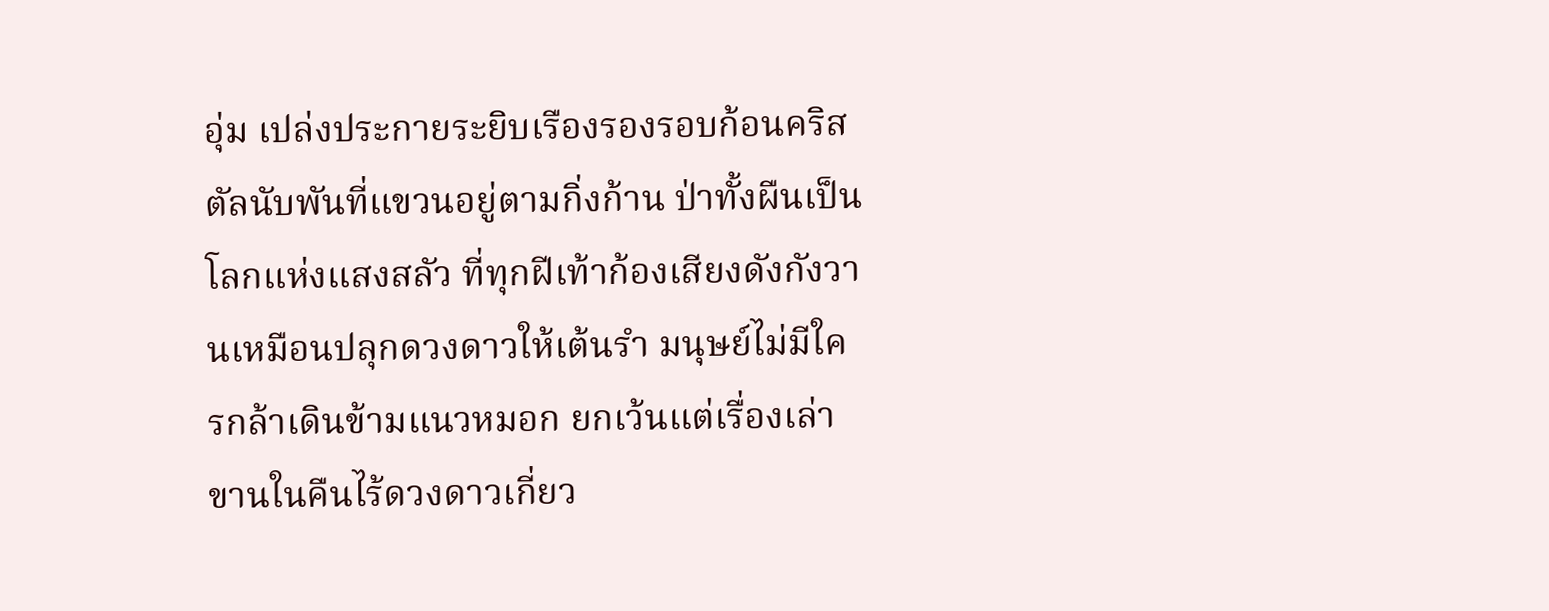อุ่ม เปล่งประกายระยิบเรืองรองรอบก้อนคริสตัลนับพันที่แขวนอยู่ตามกิ่งก้าน ป่าทั้งผืนเป็นโลกแห่งแสงสลัว ที่ทุกฝีเท้าก้องเสียงดังกังวานเหมือนปลุกดวงดาวให้เต้นรำ มนุษย์ไม่มีใครกล้าเดินข้ามแนวหมอก ยกเว้นแต่เรื่องเล่าขานในคืนไร้ดวงดาวเกี่ยว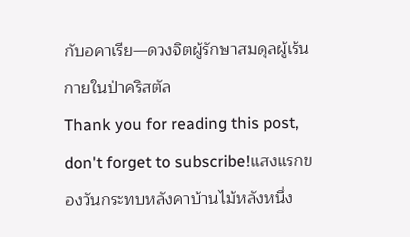กับอคาเรีย—ดวงจิตผู้รักษาสมดุลผู้เร้นกายในป่าคริสตัล
Thank you for reading this post, don't forget to subscribe!แสงแรกของวันกระทบหลังคาบ้านไม้หลังหนึ่ง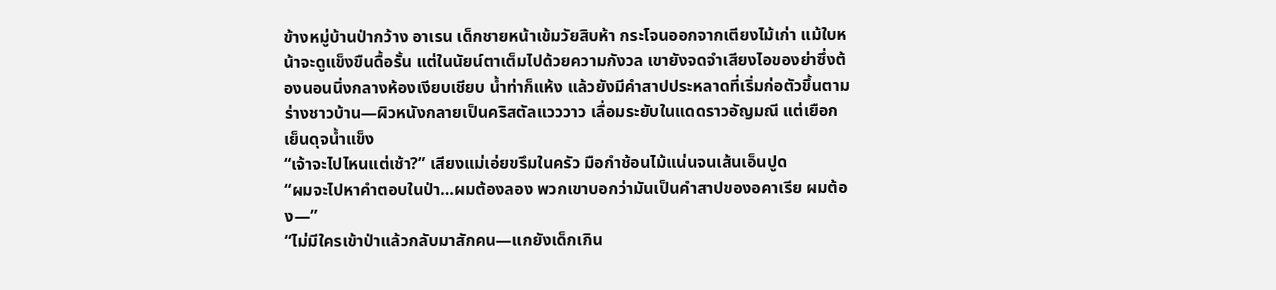ข้างหมู่บ้านป่ากว้าง อาเรน เด็กชายหน้าเข้มวัยสิบห้า กระโจนออกจากเตียงไม้เก่า แม้ใบหน้าจะดูแข็งขืนดื้อรั้น แต่ในนัยน์ตาเต็มไปด้วยความกังวล เขายังจดจำเสียงไอของย่าซึ่งต้องนอนนิ่งกลางห้องเงียบเชียบ น้ำท่าก็แห้ง แล้วยังมีคำสาปประหลาดที่เริ่มก่อตัวขึ้นตามร่างชาวบ้าน—ผิวหนังกลายเป็นคริสตัลแวววาว เลื่อมระยับในแดดราวอัญมณี แต่เยือกเย็นดุจน้ำแข็ง
“เจ้าจะไปไหนแต่เช้า?” เสียงแม่เอ่ยขรึมในครัว มือกำช้อนไม้แน่นจนเส้นเอ็นปูด
“ผมจะไปหาคำตอบในป่า…ผมต้องลอง พวกเขาบอกว่ามันเป็นคำสาปของอคาเรีย ผมต้อง—”
“ไม่มีใครเข้าป่าแล้วกลับมาสักคน—แกยังเด็กเกิน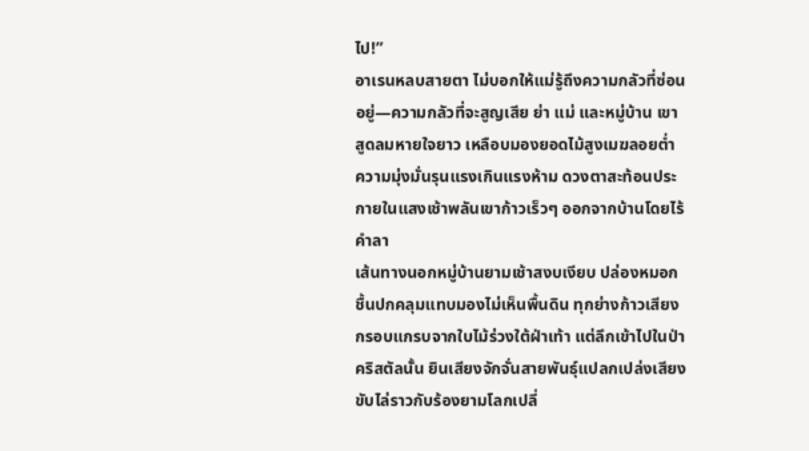ไป!”
อาเรนหลบสายตา ไม่บอกให้แม่รู้ถึงความกลัวที่ซ่อนอยู่—ความกลัวที่จะสูญเสีย ย่า แม่ และหมู่บ้าน เขาสูดลมหายใจยาว เหลือบมองยอดไม้สูงเมฆลอยต่ำ ความมุ่งมั่นรุนแรงเกินแรงห้าม ดวงตาสะท้อนประกายในแสงเช้าพลันเขาก้าวเร็วๆ ออกจากบ้านโดยไร้คำลา
เส้นทางนอกหมู่บ้านยามเช้าสงบเงียบ ปล่องหมอกชื้นปกคลุมแทบมองไม่เห็นพื้นดิน ทุกย่างก้าวเสียงกรอบแกรบจากใบไม้ร่วงใต้ฝ่าเท้า แต่ลึกเข้าไปในป่าคริสตัลนั้น ยินเสียงจักจั่นสายพันธุ์แปลกเปล่งเสียงขับไล่ราวกับร้องยามโลกเปลี่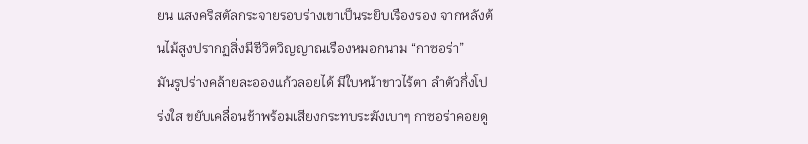ยน แสงคริสตัลกระจายรอบร่างเขาเป็นระยิบเรืองรอง จากหลังต้นไม้สูงปรากฏสิ่งมีชีวิตวิญญาณเรืองหมอกนาม “กาซอร่า”
มันรูปร่างคล้ายละอองแก้วลอยได้ มีใบหน้าขาวไร้ตา ลำตัวกึ่งโปร่งใส ขยับเคลื่อนช้าพร้อมเสียงกระทบระฆังเบาๆ กาซอร่าคอยดู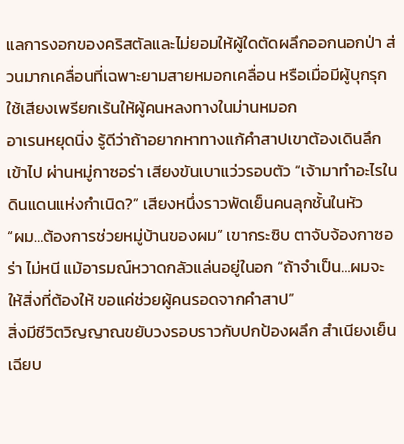แลการงอกของคริสตัลและไม่ยอมให้ผู้ใดตัดผลึกออกนอกป่า ส่วนมากเคลื่อนที่เฉพาะยามสายหมอกเคลื่อน หรือเมื่อมีผู้บุกรุก ใช้เสียงเพรียกเร้นให้ผู้คนหลงทางในม่านหมอก
อาเรนหยุดนิ่ง รู้ดีว่าถ้าอยากหาทางแก้คำสาปเขาต้องเดินลึกเข้าไป ผ่านหมู่กาซอร่า เสียงขันเบาแว่วรอบตัว “เจ้ามาทำอะไรในดินแดนแห่งกำเนิด?” เสียงหนึ่งราวพัดเย็นคนลุกชั้นในหัว
“ผม…ต้องการช่วยหมู่บ้านของผม” เขากระซิบ ตาจับจ้องกาซอร่า ไม่หนี แม้อารมณ์หวาดกลัวแล่นอยู่ในอก “ถ้าจำเป็น…ผมจะให้สิ่งที่ต้องให้ ขอแค่ช่วยผู้คนรอดจากคำสาป”
สิ่งมีชีวิตวิญญาณขยับวงรอบราวกับปกป้องผลึก สำเนียงเย็นเฉียบ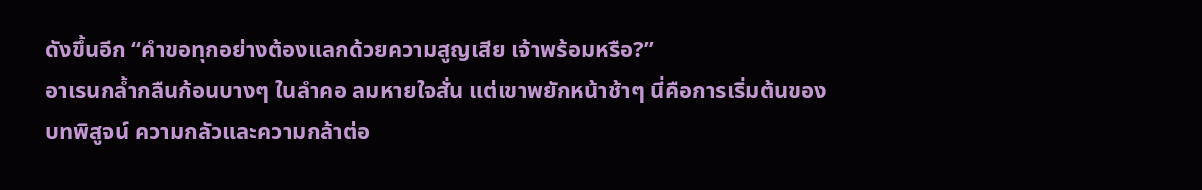ดังขึ้นอีก “คำขอทุกอย่างต้องแลกด้วยความสูญเสีย เจ้าพร้อมหรือ?”
อาเรนกล้ำกลืนก้อนบางๆ ในลำคอ ลมหายใจสั่น แต่เขาพยักหน้าช้าๆ นี่คือการเริ่มต้นของบทพิสูจน์ ความกลัวและความกล้าต่อ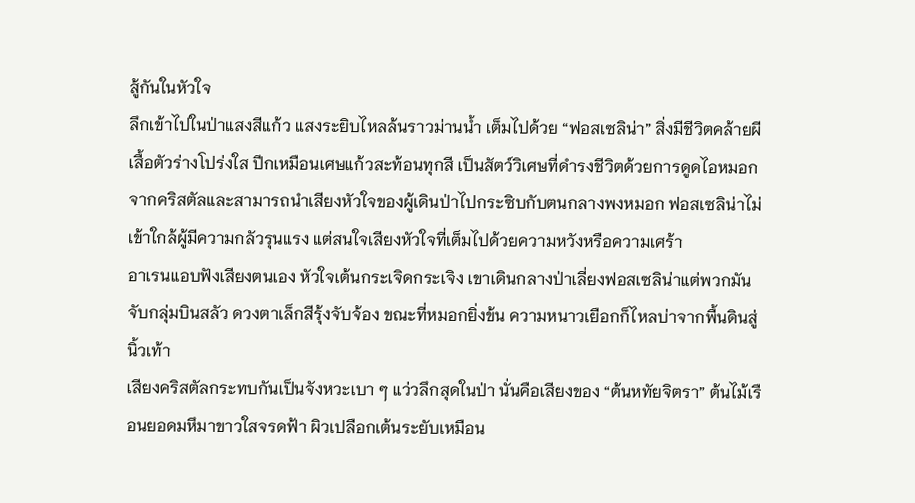สู้กันในหัวใจ
ลึกเข้าไปในป่าแสงสีแก้ว แสงระยิบไหลล้นราวม่านน้ำ เต็มไปด้วย “ฟอสเซลิน่า” สิ่งมีชีวิตคล้ายผีเสื้อตัวร่างโปร่งใส ปีกเหมือนเศษแก้วสะท้อนทุกสี เป็นสัตว์วิเศษที่ดำรงชีวิตด้วยการดูดไอหมอกจากคริสตัลและสามารถนำเสียงหัวใจของผู้เดินป่าไปกระซิบกับตนกลางพงหมอก ฟอสเซลิน่าไม่เข้าใกล้ผู้มีความกลัวรุนแรง แต่สนใจเสียงหัวใจที่เต็มไปด้วยความหวังหรือความเศร้า
อาเรนแอบฟังเสียงตนเอง หัวใจเต้นกระเจิดกระเจิง เขาเดินกลางป่าเลี่ยงฟอสเซลิน่าแต่พวกมันจับกลุ่มบินสลัว ดวงตาเล็กสีรุ้งจับจ้อง ขณะที่หมอกยิ่งข้น ความหนาวเยือกก็ไหลบ่าจากพื้นดินสู่นิ้วเท้า
เสียงคริสตัลกระทบกันเป็นจังหวะเบา ๆ แว่วลึกสุดในป่า นั่นคือเสียงของ “ต้นหทัยจิตรา” ต้นไม้เรือนยอดมหึมาขาวใสจรดฟ้า ผิวเปลือกเต้นระยับเหมือน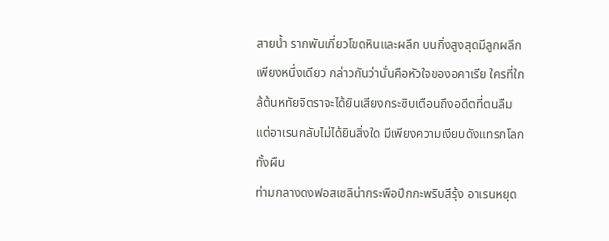สายน้ำ รากพันเกี่ยวโขดหินและผลึก บนกิ่งสูงสุดมีลูกผลึกเพียงหนึ่งเดียว กล่าวกันว่านั่นคือหัวใจของอคาเรีย ใครที่ใกล้ต้นหทัยจิตราจะได้ยินเสียงกระซิบเตือนถึงอดีตที่ตนลืม แต่อาเรนกลับไม่ได้ยินสิ่งใด มีเพียงความเงียบดังแทรกโลกทั้งผืน
ท่ามกลางดงฟอสเซลิน่ากระพือปีกกะพริบสีรุ้ง อาเรนหยุด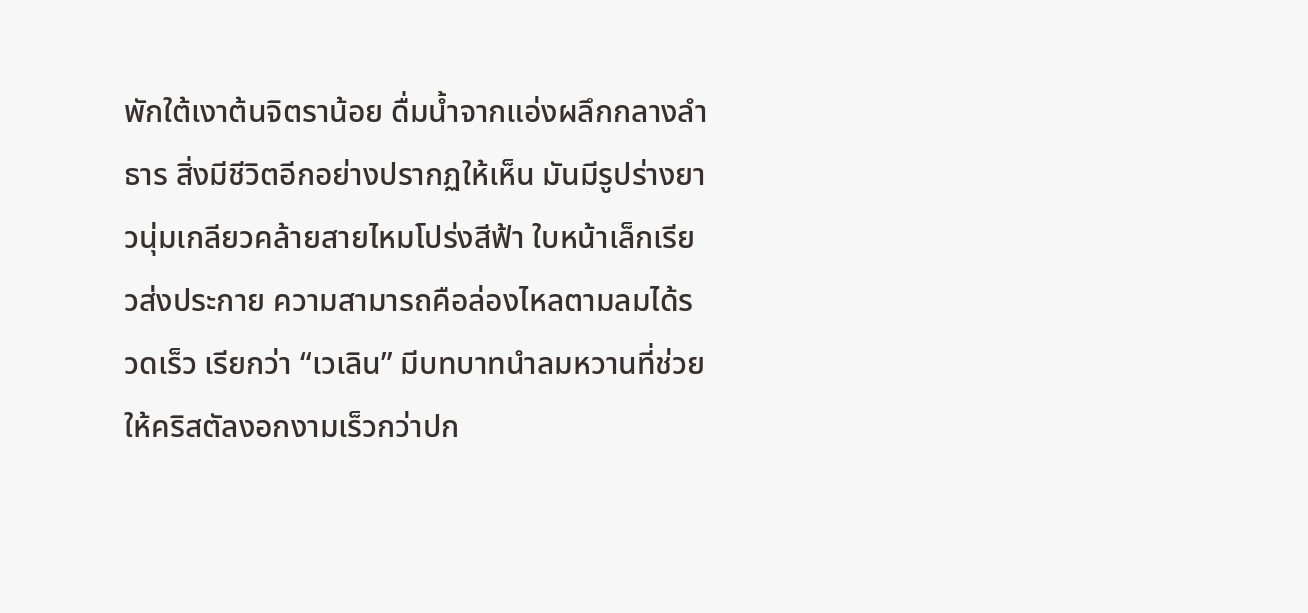พักใต้เงาต้นจิตราน้อย ดื่มน้ำจากแอ่งผลึกกลางลำธาร สิ่งมีชีวิตอีกอย่างปรากฏให้เห็น มันมีรูปร่างยาวนุ่มเกลียวคล้ายสายไหมโปร่งสีฟ้า ใบหน้าเล็กเรียวส่งประกาย ความสามารถคือล่องไหลตามลมได้รวดเร็ว เรียกว่า “เวเลิน” มีบทบาทนำลมหวานที่ช่วยให้คริสตัลงอกงามเร็วกว่าปก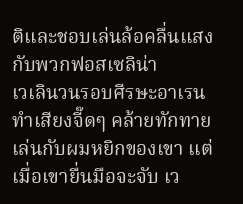ติและชอบเล่นล้อคลื่นแสงกับพวกฟอสเซลิน่า
เวเลินวนรอบศีรษะอาเรน ทำเสียงจี๊ดๆ คล้ายทักทาย เล่นกับผมหยิกของเขา แต่เมื่อเขายื่นมือจะจับ เว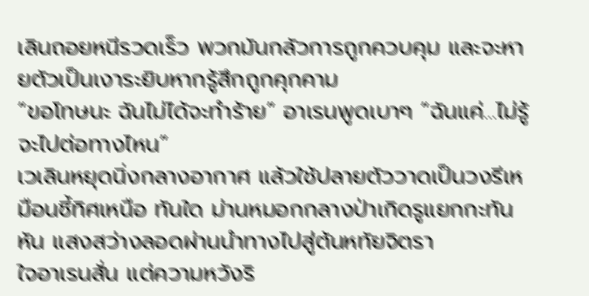เลินถอยหนีรวดเร็ว พวกมันกลัวการถูกควบคุม และจะหายตัวเป็นเงาระยิบหากรู้สึกถูกคุกคาม
“ขอโทษนะ ฉันไม่ได้จะทำร้าย” อาเรนพูดเบาๆ “ฉันแค่…ไม่รู้จะไปต่อทางไหน”
เวเลินหยุดนิ่งกลางอากาศ แล้วใช้ปลายตัววาดเป็นวงรีเหมือนชี้ทิศเหนือ ทันใด ม่านหมอกกลางป่าเกิดรูแยกกะทันหัน แสงสว่างลอดผ่านนำทางไปสู่ต้นหทัยจิตรา
ใจอาเรนสั่น แต่ความหวังริ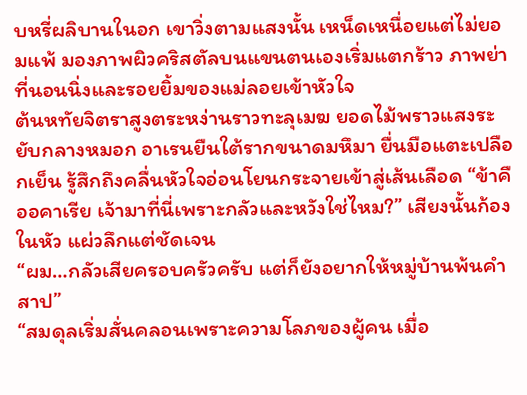บหรี่ผลิบานในอก เขาวิ่งตามแสงนั้น เหน็ดเหนื่อยแต่ไม่ยอมแพ้ มองภาพผิวคริสตัลบนแขนตนเองเริ่มแตกร้าว ภาพย่าที่นอนนิ่งและรอยยิ้มของแม่ลอยเข้าหัวใจ
ต้นหทัยจิตราสูงตระหง่านราวทะลุเมฆ ยอดไม้พราวแสงระยับกลางหมอก อาเรนยืนใต้รากขนาดมหึมา ยื่นมือแตะเปลือกเย็น รู้สึกถึงคลื่นหัวใจอ่อนโยนกระจายเข้าสู่เส้นเลือด “ข้าคืออคาเรีย เจ้ามาที่นี่เพราะกลัวและหวังใช่ไหม?” เสียงนั้นก้องในหัว แผ่วลึกแต่ชัดเจน
“ผม…กลัวเสียครอบครัวครับ แต่ก็ยังอยากให้หมู่บ้านพ้นคำสาป”
“สมดุลเริ่มสั่นคลอนเพราะความโลภของผู้คน เมื่อ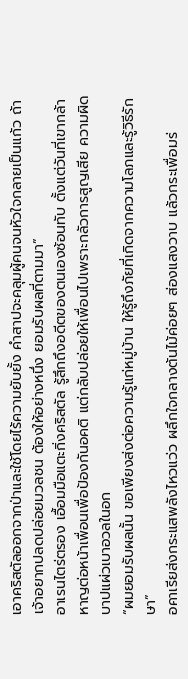เอาคริสตัลออกจากป่าและใช้โดยไร้ความยับยั้ง คำสาปจะคลุมผู้คนจนหัวใจกลายเป็นแก้ว ถ้าเจ้าอยากปลดปล่อยมวลชน ต้องให้อย่างหนึ่ง ยอมรับผลที่ตามมา”
อาเรนไตร่ตรอง เอื้อมมือแตะกิ่งคริสตัล รู้สึกถึงอดีตของตนเองซ้อนทับ ตั้งแต่วันที่เขากล้าหาญต่อหน้าเพื่อนเพื่อป้องกันอคติ แต่กลับปล่อยให้เพื่อนไปเพราะกลัวการสูญเสีย ความผิดบาปแผ่วเบาอวลในอก
“ผมยอมรับผลนั้น ขอเพียงส่งต่อความรู้แก่หมู่บ้าน ให้รู้ถึงภัยที่เกิดจากความโลภและรู้วิธีรักษา”
อคาเรียส่งกระแสพลังไหวแว่ว ผลึกใจกลางต้นไม้ค่อยๆ ส่องแสงวาบ แล้วกระเพื่อมร่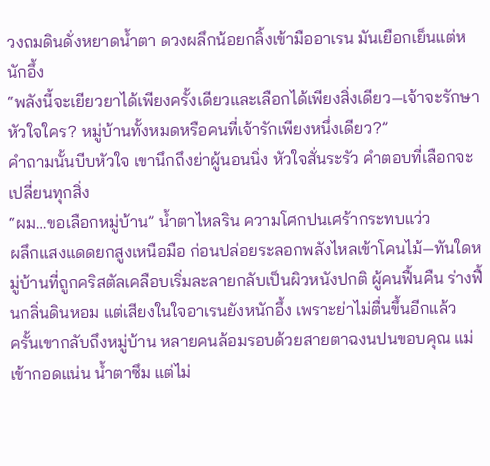วงถมดินดั่งหยาดน้ำตา ดวงผลึกน้อยกลิ้งเข้ามืออาเรน มันเยือกเย็นแต่หนักอึ้ง
“พลังนี้จะเยียวยาได้เพียงครั้งเดียวและเลือกได้เพียงสิ่งเดียว—เจ้าจะรักษาหัวใจใคร? หมู่บ้านทั้งหมดหรือคนที่เจ้ารักเพียงหนึ่งเดียว?”
คำถามนั้นบีบหัวใจ เขานึกถึงย่าผู้นอนนิ่ง หัวใจสั่นระรัว คำตอบที่เลือกจะเปลี่ยนทุกสิ่ง
“ผม…ขอเลือกหมู่บ้าน” น้ำตาไหลริน ความโศกปนเศร้ากระทบแว่ว
ผลึกแสงแดดยกสูงเหนือมือ ก่อนปล่อยระลอกพลังไหลเข้าโคนไม้—ทันใดหมู่บ้านที่ถูกคริสตัลเคลือบเริ่มละลายกลับเป็นผิวหนังปกติ ผู้คนฟื้นคืน ร่างฟื้นกลิ่นดินหอม แต่เสียงในใจอาเรนยังหนักอึ้ง เพราะย่าไม่ตื่นขึ้นอีกแล้ว
ครั้นเขากลับถึงหมู่บ้าน หลายคนล้อมรอบด้วยสายตาฉงนปนขอบคุณ แม่เข้ากอดแน่น น้ำตาซึม แต่ไม่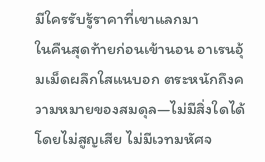มีใครรับรู้ราคาที่เขาแลกมา
ในคืนสุดท้ายก่อนเข้านอน อาเรนอุ้มเม็ดผลึกใสแนบอก ตระหนักถึงความหมายของสมดุล—ไม่มีสิ่งใดได้โดยไม่สูญเสีย ไม่มีเวทมหัศจ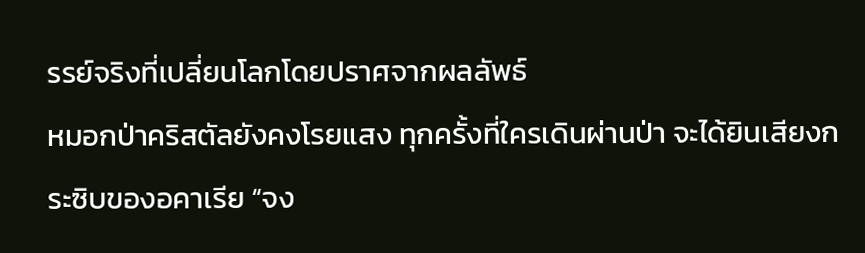รรย์จริงที่เปลี่ยนโลกโดยปราศจากผลลัพธ์
หมอกป่าคริสตัลยังคงโรยแสง ทุกครั้งที่ใครเดินผ่านป่า จะได้ยินเสียงกระซิบของอคาเรีย “จง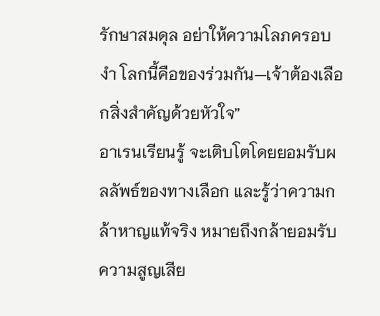รักษาสมดุล อย่าให้ความโลภครอบงำ โลกนี้คือของร่วมกัน—เจ้าต้องเลือกสิ่งสำคัญด้วยหัวใจ”
อาเรนเรียนรู้ จะเติบโตโดยยอมรับผลลัพธ์ของทางเลือก และรู้ว่าความกล้าหาญแท้จริง หมายถึงกล้ายอมรับความสูญเสีย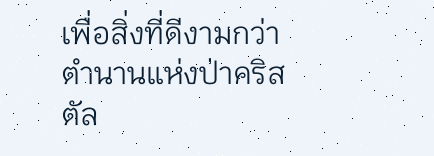เพื่อสิ่งที่ดีงามกว่า ตำนานแห่งป่าคริสตัล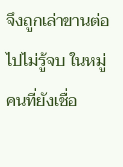จึงถูกเล่าขานต่อไปไม่รู้จบ ในหมู่คนที่ยังเชื่อ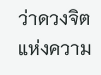ว่าดวงจิตแห่งความ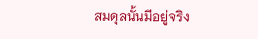สมดุลนั้นมีอยู่จริง